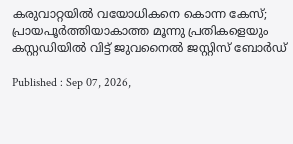കരുവാറ്റയില്‍ വയോധികനെ കൊന്ന കേസ്; പ്രായപൂര്‍ത്തിയാകാത്ത മൂന്നു പ്രതികളെയും കസ്റ്റഡിയില്‍ വിട്ട് ജുവനൈല്‍ ജസ്റ്റിസ് ബോര്‍ഡ്

Published : Sep 07, 2026,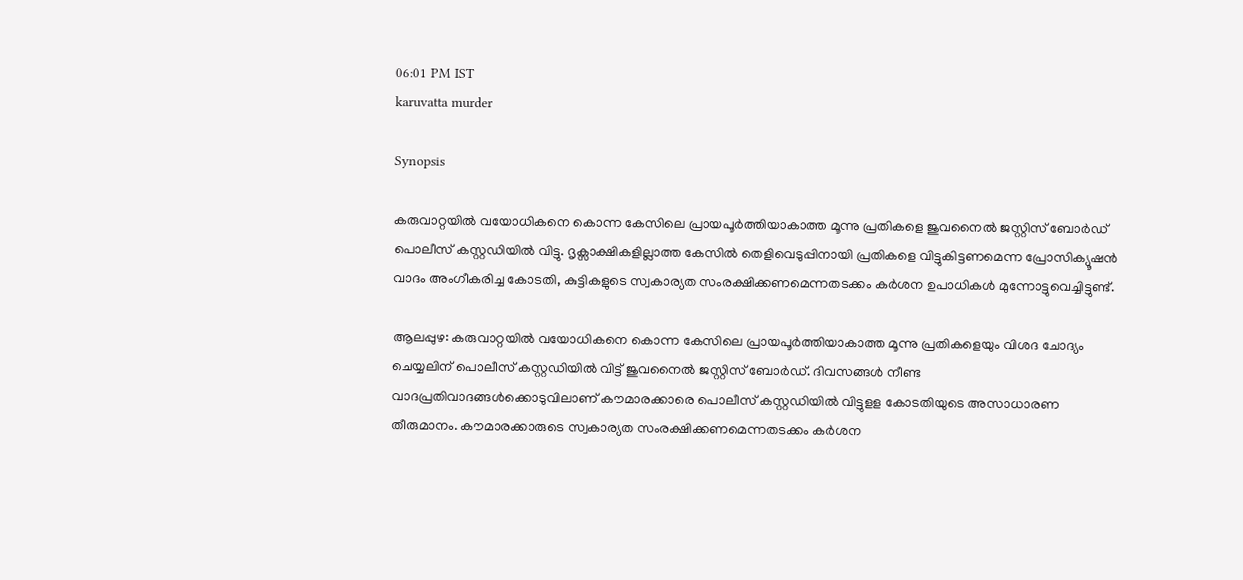06:01 PM IST
karuvatta murder

Synopsis

കരുവാറ്റയില്‍ വയോധികനെ കൊന്ന കേസിലെ പ്രായപൂര്‍ത്തിയാകാത്ത മൂന്നു പ്രതികളെ ജുവനൈല്‍ ജസ്റ്റിസ് ബോര്‍ഡ് പൊലീസ് കസ്റ്റഡിയില്‍ വിട്ടു. ദൃക്സാക്ഷികളില്ലാത്ത കേസില്‍ തെളിവെടുപ്പിനായി പ്രതികളെ വിട്ടുകിട്ടണമെന്ന പ്രോസിക്യൂഷൻ വാദം അംഗീകരിച്ച കോടതി, കുട്ടികളുടെ സ്വകാര്യത സംരക്ഷിക്കണമെന്നതടക്കം കര്‍ശന ഉപാധികള്‍ മുന്നോട്ടുവെച്ചിട്ടുണ്ട്.

ആലപ്പുഴ: കരുവാറ്റയില്‍ വയോധികനെ കൊന്ന കേസിലെ പ്രായപൂര്‍ത്തിയാകാത്ത മൂന്നു പ്രതികളെയും വിശദ ചോദ്യം ചെയ്യലിന് പൊലീസ് കസ്റ്റഡിയില്‍ വിട്ട് ജുവനൈല്‍ ജസ്റ്റിസ് ബോര്‍ഡ്. ദിവസങ്ങള്‍ നീണ്ട വാദപ്രതിവാദങ്ങള്‍ക്കൊടുവിലാണ് കൗമാരക്കാരെ പൊലീസ് കസ്റ്റഡിയില്‍ വിട്ടുളള കോടതിയുടെ അസാധാരണ തീരുമാനം. കൗമാരക്കാരുടെ സ്വകാര്യത സംരക്ഷിക്കണമെന്നതടക്കം കര്‍ശന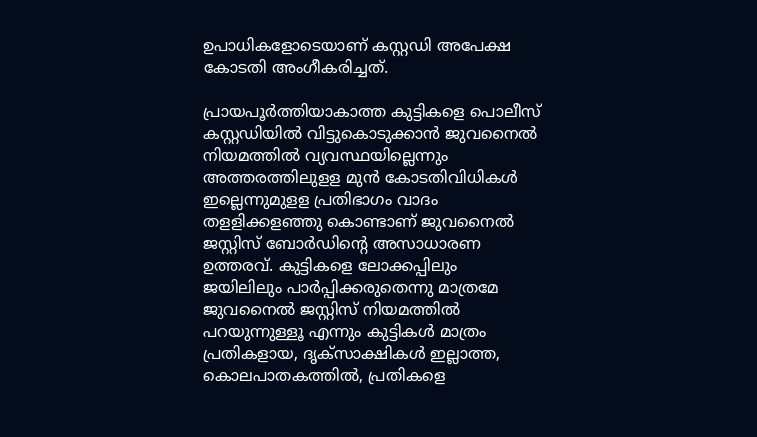ഉപാധികളോടെയാണ് കസ്റ്റഡി അപേക്ഷ കോടതി അംഗീകരിച്ചത്.

പ്രായപൂര്‍ത്തിയാകാത്ത കുട്ടികളെ പൊലീസ് കസ്റ്റഡിയില്‍ വിട്ടുകൊടുക്കാന്‍ ജുവനൈല്‍ നിയമത്തില്‍ വ്യവസ്ഥയില്ലെന്നും അത്തരത്തിലുളള മുന്‍ കോടതിവിധികള്‍ ഇല്ലെന്നുമുളള പ്രതിഭാഗം വാദം തളളിക്കളഞ്ഞു കൊണ്ടാണ് ജുവനൈല്‍ ജസ്റ്റിസ് ബോര്‍ഡിന്‍റെ അസാധാരണ ഉത്തരവ്. കുട്ടികളെ ലോക്കപ്പിലും ജയിലിലും പാർപ്പിക്കരുതെന്നു മാത്രമേ ജുവനൈൽ ജസ്റ്റിസ് നിയമത്തിൽ പറയുന്നുള്ളൂ എന്നും കുട്ടികൾ മാത്രം പ്രതികളായ, ദൃക്സാക്ഷികൾ ഇല്ലാത്ത, കൊലപാതകത്തിൽ, പ്രതികളെ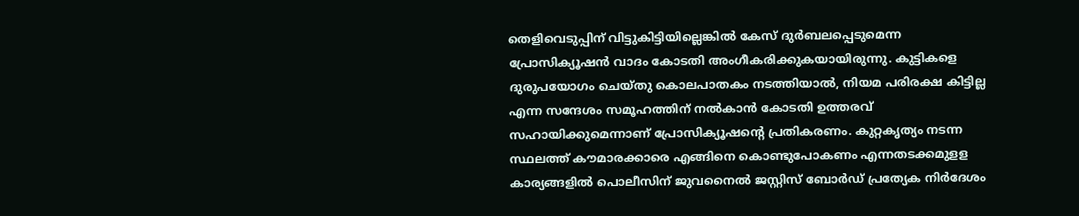തെളിവെടുപ്പിന് വിട്ടുകിട്ടിയില്ലെങ്കിൽ കേസ് ദുർബലപ്പെടുമെന്ന പ്രോസിക്യൂഷൻ വാദം കോടതി അംഗീകരിക്കുകയായിരുന്നു. കുട്ടികളെ ദുരുപയോഗം ചെയ്തു കൊലപാതകം നടത്തിയാൽ, നിയമ പരിരക്ഷ കിട്ടില്ല എന്ന സന്ദേശം സമൂഹത്തിന് നല്‍കാന്‍ കോടതി ഉത്തരവ് സഹായിക്കുമെന്നാണ് പ്രോസിക്യൂഷന്‍റെ പ്രതികരണം. കുറ്റകൃത്യം നടന്ന സ്ഥലത്ത് കൗമാരക്കാരെ എങ്ങിനെ കൊണ്ടുപോകണം എന്നതടക്കമുളള കാര്യങ്ങളില്‍ പൊലീസിന് ജുവനൈല്‍ ജസ്റ്റിസ് ബോര്‍ഡ് പ്രത്യേക നിര്‍ദേശം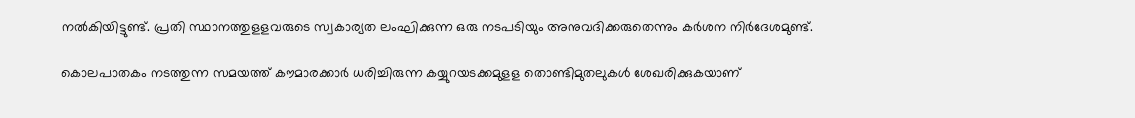നല്‍കിയിട്ടുണ്ട്. പ്രതി സ്ഥാനത്തുളളവരുടെ സ്വകാര്യത ലംഘിക്കുന്ന ഒരു നടപടിയും അനുവദിക്കരുതെന്നും കര്‍ശന നിര്‍ദേശമുണ്ട്.

കൊലപാതകം നടത്തുന്ന സമയത്ത് കൗമാരക്കാര്‍ ധരിച്ചിരുന്ന കയ്യുറയടക്കമുളള തൊണ്ടിമുതലുകള്‍ ശേഖരിക്കുകയാണ്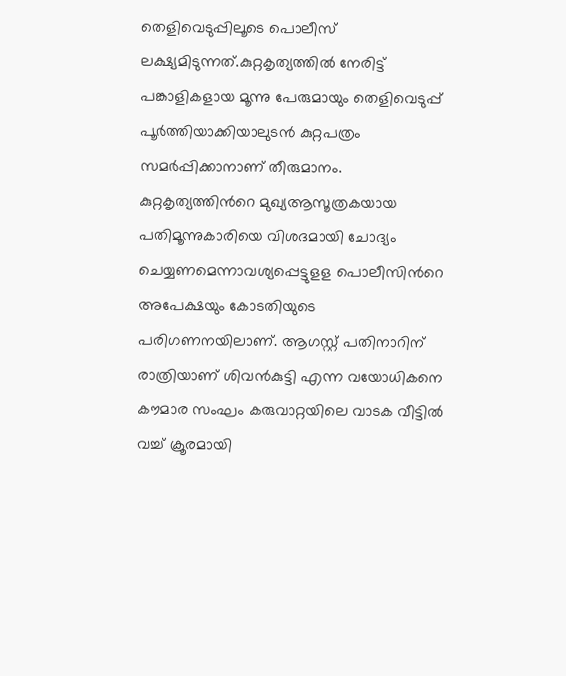തെളിവെടുപ്പിലൂടെ പൊലീസ് ലക്ഷ്യമിടുന്നത്.കുറ്റകൃത്യത്തില്‍ നേരിട്ട് പങ്കാളികളായ മൂന്നു പേരുമായും തെളിവെടുപ്പ് പൂര്‍ത്തിയാക്കിയാലുടന്‍ കുറ്റപത്രം സമര്‍പ്പിക്കാനാണ് തീരുമാനം. കുറ്റകൃത്യത്തിന്‍റെ മുഖ്യആസൂത്രകയായ പതിമൂന്നുകാരിയെ വിശദമായി ചോദ്യം ചെയ്യണമെന്നാവശ്യപ്പെട്ടുളള പൊലീസിന്‍റെ അപേക്ഷയും കോടതിയുടെ പരിഗണനയിലാണ്. ആഗസ്റ്റ് പതിനാറിന് രാത്രിയാണ് ശിവന്‍കുട്ടി എന്ന വയോധികനെ കൗമാര സംഘം കരുവാറ്റയിലെ വാടക വീട്ടില്‍ വച്ച് ക്രൂരമായി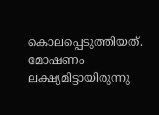കൊലപ്പെടുത്തിയത്. മോഷണം ലക്ഷ്യമിട്ടായിരുന്നു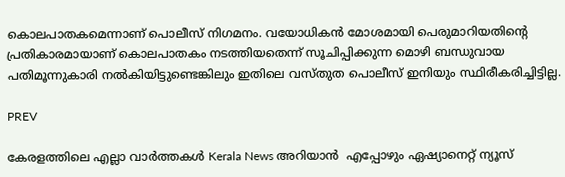കൊലപാതകമെന്നാണ് പൊലീസ് നിഗമനം. വയോധികന്‍ മോശമായി പെരുമാറിയതിന്‍റെ പ്രതികാരമായാണ് കൊലപാതകം നടത്തിയതെന്ന് സൂചിപ്പിക്കുന്ന മൊഴി ബന്ധുവായ പതിമൂന്നുകാരി നല്‍കിയിട്ടുണ്ടെങ്കിലും ഇതിലെ വസ്തുത പൊലീസ് ഇനിയും സ്ഥിരീകരിച്ചിട്ടില്ല.

PREV

കേരളത്തിലെ എല്ലാ വാർത്തകൾ Kerala News അറിയാൻ  എപ്പോഴും ഏഷ്യാനെറ്റ് ന്യൂസ്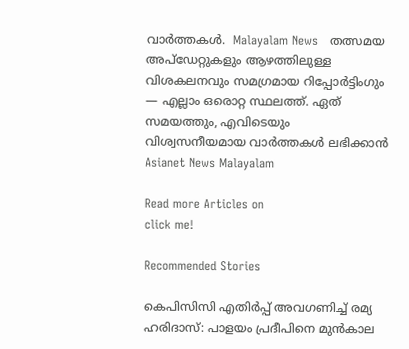വാർത്തകൾ.  Malayalam News   തത്സമയ അപ്‌ഡേറ്റുകളും ആഴത്തിലുള്ള വിശകലനവും സമഗ്രമായ റിപ്പോർട്ടിംഗും — എല്ലാം ഒരൊറ്റ സ്ഥലത്ത്. ഏത് സമയത്തും, എവിടെയും വിശ്വസനീയമായ വാർത്തകൾ ലഭിക്കാൻ Asianet News Malayalam

Read more Articles on
click me!

Recommended Stories

കെപിസിസി എതിർപ്പ് അവഗണിച്ച് രമ്യ ഹരിദാസ്: പാളയം പ്രദീപിനെ മുൻകാല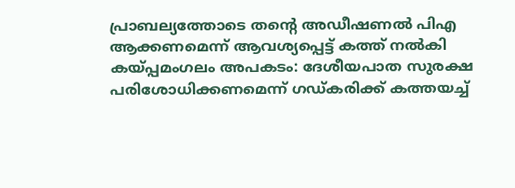പ്രാബല്യത്തോടെ തൻ്റെ അഡീഷണൽ പിഎ ആക്കണമെന്ന് ആവശ്യപ്പെട്ട് കത്ത് നൽകി
കയ്പ്പമംഗലം അപകടം: ദേശീയപാത സുരക്ഷ പരിശോധിക്കണമെന്ന് ഗഡ്കരിക്ക് കത്തയച്ച്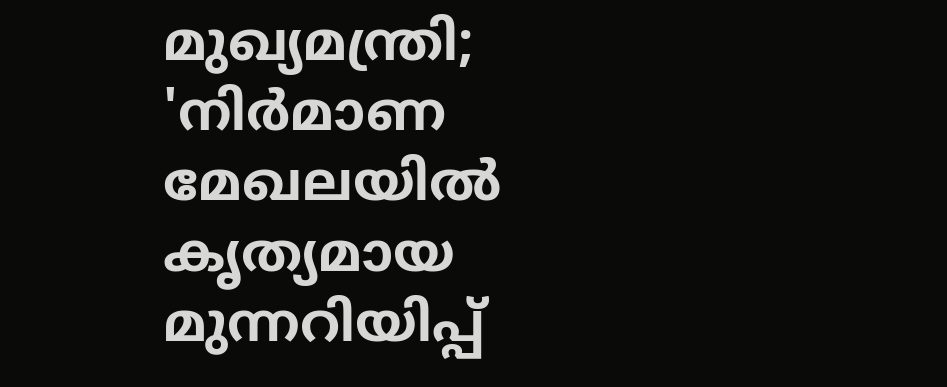മുഖ്യമന്ത്രി; 'നിർമാണ മേഖലയിൽ കൃത്യമായ മുന്നറിയിപ്പ്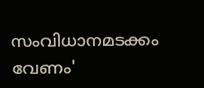സംവിധാനമടക്കം വേണം'